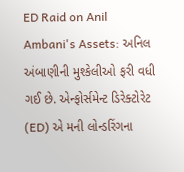ED Raid on Anil Ambani's Assets: અનિલ અંબાણીની મુશ્કેલીઓ ફરી વધી ગઈ છે. એન્ફોર્સમેન્ટ ડિરેક્ટોરેટ (ED) એ મની લોન્ડરિંગના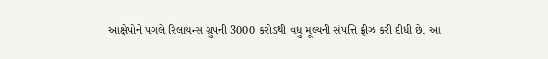આક્ષેપોને પગલે રિલાયન્સ ગ્રુપની 3000 કરોડથી વધુ મૂલ્યની સંપત્તિ ફ્રીઝ કરી દીધી છે. આ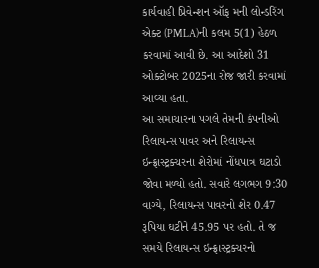કાર્યવાહી પ્રિવેન્શન ઑફ મની લોન્ડરિંગ એક્ટ (PMLA)ની કલમ 5(1) હેઠળ કરવામાં આવી છે. આ આદેશો 31 ઓક્ટોબર 2025ના રોજ જારી કરવામાં આવ્યા હતા.
આ સમાચારના પગલે તેમની કંપનીઓ રિલાયન્સ પાવર અને રિલાયન્સ ઇન્ફ્રાસ્ટ્રક્ચરના શેરોમાં નોંધપાત્ર ઘટાડો જોવા મળ્યો હતો. સવારે લગભગ 9:30 વાગ્યે, રિલાયન્સ પાવરનો શેર 0.47 રૂપિયા ઘટીને 45.95 પર હતો. તે જ સમયે રિલાયન્સ ઇન્ફ્રાસ્ટ્રક્ચરનો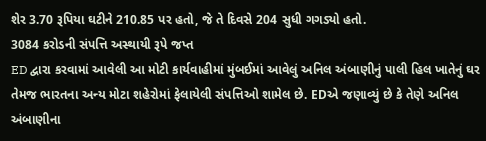શેર 3.70 રૂપિયા ઘટીને 210.85 પર હતો, જે તે દિવસે 204 સુધી ગગડ્યો હતો.
3084 કરોડની સંપત્તિ અસ્થાયી રૂપે જપ્ત
ED દ્વારા કરવામાં આવેલી આ મોટી કાર્યવાહીમાં મુંબઈમાં આવેલું અનિલ અંબાણીનું પાલી હિલ ખાતેનું ઘર તેમજ ભારતના અન્ય મોટા શહેરોમાં ફેલાયેલી સંપત્તિઓ શામેલ છે. EDએ જણાવ્યું છે કે તેણે અનિલ અંબાણીના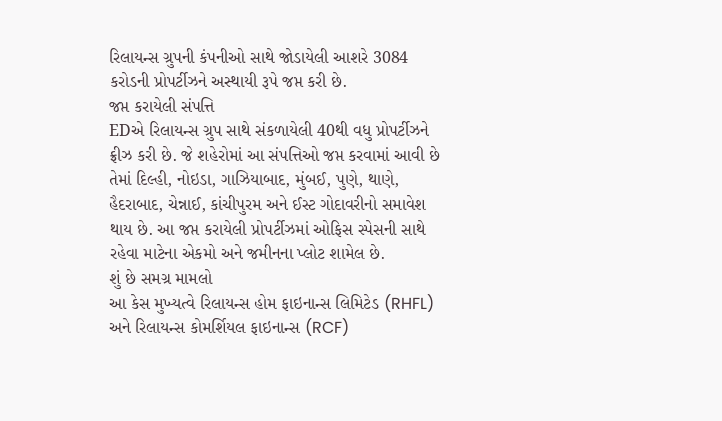રિલાયન્સ ગ્રુપની કંપનીઓ સાથે જોડાયેલી આશરે 3084 કરોડની પ્રોપર્ટીઝને અસ્થાયી રૂપે જપ્ત કરી છે.
જપ્ત કરાયેલી સંપત્તિ
EDએ રિલાયન્સ ગ્રુપ સાથે સંકળાયેલી 40થી વધુ પ્રોપર્ટીઝને ફ્રીઝ કરી છે. જે શહેરોમાં આ સંપત્તિઓ જપ્ત કરવામાં આવી છે તેમાં દિલ્હી, નોઇડા, ગાઝિયાબાદ, મુંબઈ, પુણે, થાણે, હૈદરાબાદ, ચેન્નાઈ, કાંચીપુરમ અને ઈસ્ટ ગોદાવરીનો સમાવેશ થાય છે. આ જપ્ત કરાયેલી પ્રોપર્ટીઝમાં ઓફિસ સ્પેસની સાથે રહેવા માટેના એકમો અને જમીનના પ્લોટ શામેલ છે.
શું છે સમગ્ર મામલો
આ કેસ મુખ્યત્વે રિલાયન્સ હોમ ફાઇનાન્સ લિમિટેડ (RHFL) અને રિલાયન્સ કોમર્શિયલ ફાઇનાન્સ (RCF)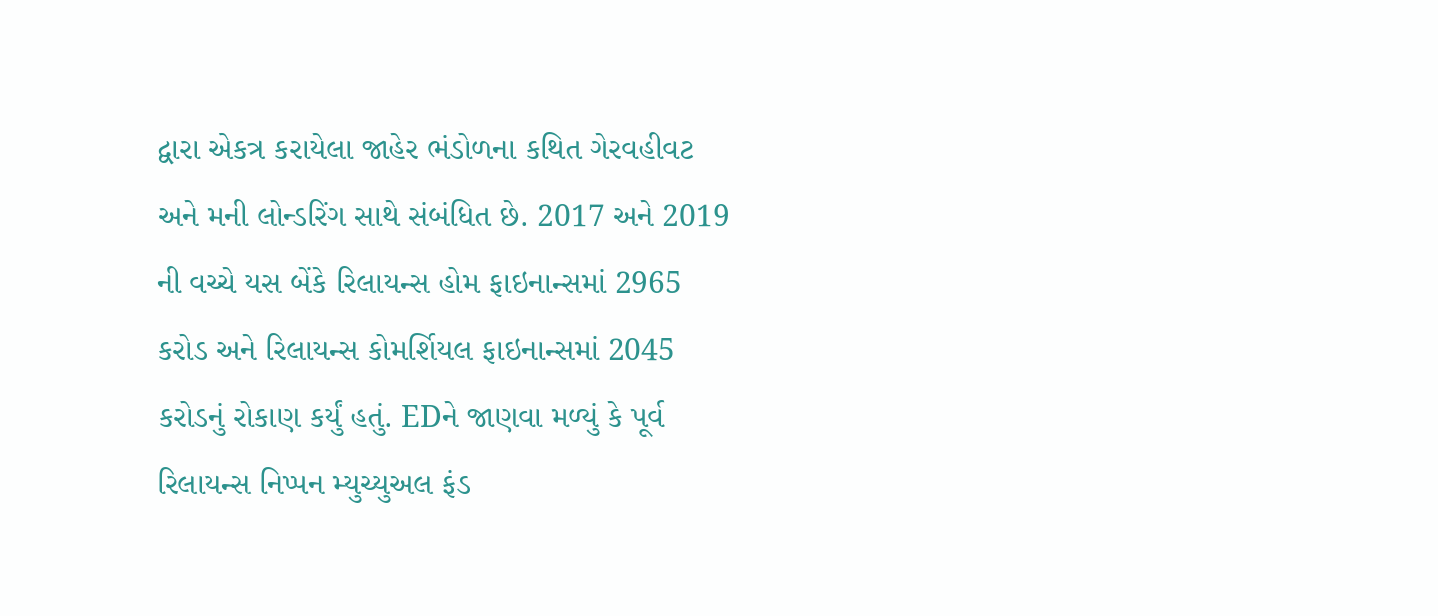દ્વારા એકત્ર કરાયેલા જાહેર ભંડોળના કથિત ગેરવહીવટ અને મની લોન્ડરિંગ સાથે સંબંધિત છે. 2017 અને 2019 ની વચ્ચે યસ બેંકે રિલાયન્સ હોમ ફાઇનાન્સમાં 2965 કરોડ અને રિલાયન્સ કોમર્શિયલ ફાઇનાન્સમાં 2045 કરોડનું રોકાણ કર્યું હતું. EDને જાણવા મળ્યું કે પૂર્વ રિલાયન્સ નિપ્પન મ્યુચ્યુઅલ ફંડ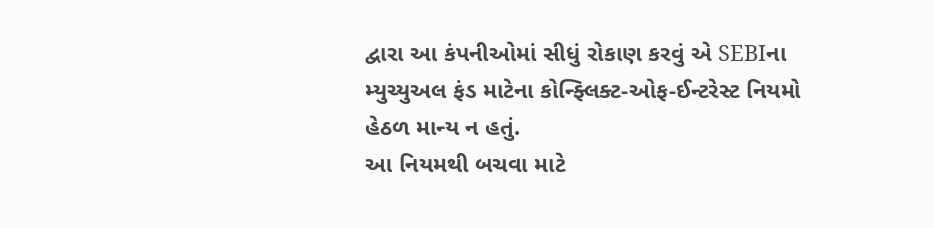દ્વારા આ કંપનીઓમાં સીધું રોકાણ કરવું એ SEBIના મ્યુચ્યુઅલ ફંડ માટેના કોન્ફ્લિક્ટ-ઓફ-ઈન્ટરેસ્ટ નિયમો હેઠળ માન્ય ન હતું.
આ નિયમથી બચવા માટે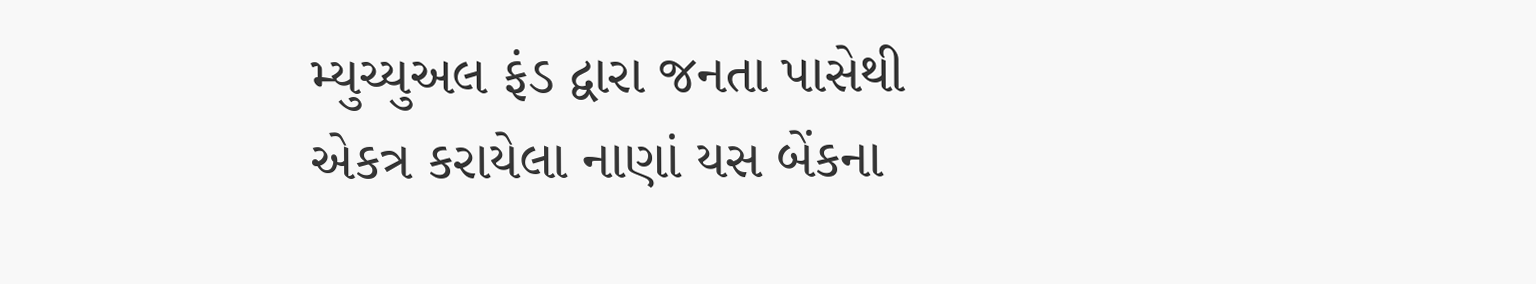મ્યુચ્યુઅલ ફંડ દ્વારા જનતા પાસેથી એકત્ર કરાયેલા નાણાં યસ બેંકના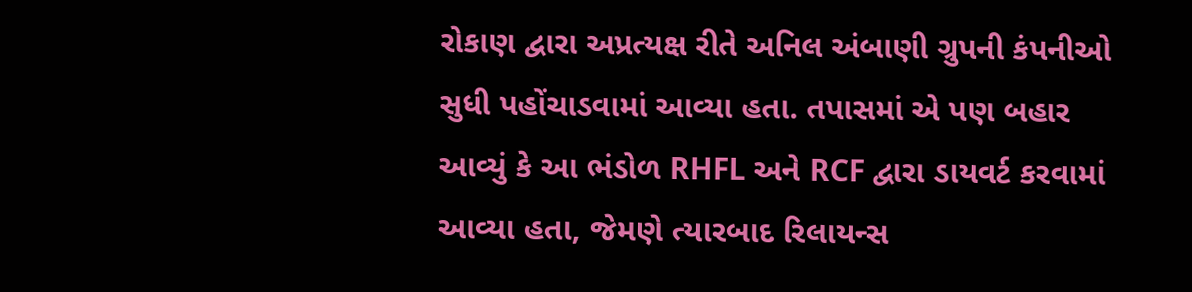રોકાણ દ્વારા અપ્રત્યક્ષ રીતે અનિલ અંબાણી ગ્રુપની કંપનીઓ સુધી પહોંચાડવામાં આવ્યા હતા. તપાસમાં એ પણ બહાર આવ્યું કે આ ભંડોળ RHFL અને RCF દ્વારા ડાયવર્ટ કરવામાં આવ્યા હતા, જેમણે ત્યારબાદ રિલાયન્સ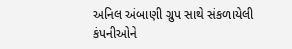અનિલ અંબાણી ગ્રુપ સાથે સંકળાયેલી કંપનીઓને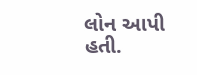લોન આપી હતી.